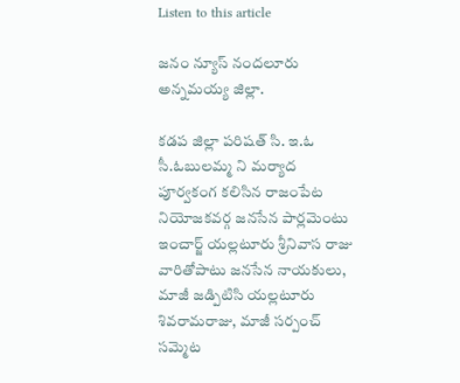Listen to this article

జనం న్యూస్ నందలూరు అన్నమయ్య జిల్లా.

కడప జిల్లా పరిషత్ సి. ఇ.ఓ సీ.ఓబులమ్మ ని మర్యాద పూర్వకంగ కలిసిన రాజంపేట నియోజకవర్గ జనసేన పార్లమెంటు ఇంచార్జ్ యల్లటూరు శ్రీనివాస రాజు వారితోపాటు జనసేన నాయకులు, మాజీ జడ్పిటిసి యల్లటూరు శివరామరాజు, మాజీ సర్పంచ్ సమ్మెట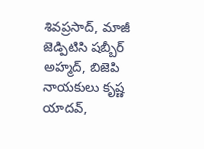శివప్రసాద్, మాజీ జెడ్పిటిసి షబ్బీర్ అహ్మద్, బిజెపి నాయకులు కృష్ణ యాదవ్,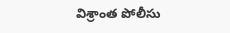విశ్రాంత పోలీసు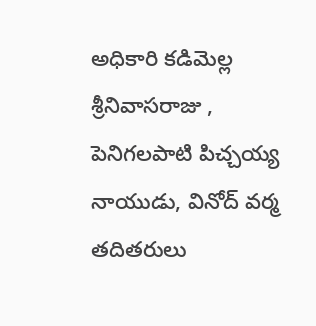అధికారి కడిమెల్ల శ్రీనివాసరాజు , పెనిగలపాటి పిచ్చయ్య నాయుడు, వినోద్ వర్మ తదితరులు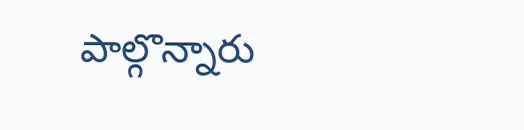పాల్గొన్నారు